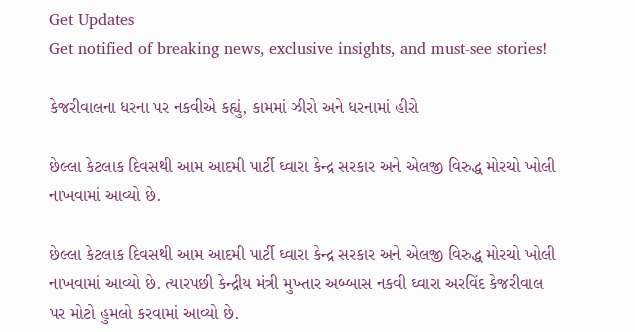Get Updates
Get notified of breaking news, exclusive insights, and must-see stories!

કેજરીવાલના ધરના પર નકવીએ કહ્યું, કામમાં ઝીરો અને ધરનામાં હીરો

છેલ્લા કેટલાક દિવસથી આમ આદમી પાર્ટી ઘ્વારા કેન્દ્ર સરકાર અને એલજી વિરુદ્ધ મોરચો ખોલી નાખવામાં આવ્યો છે.

છેલ્લા કેટલાક દિવસથી આમ આદમી પાર્ટી ઘ્વારા કેન્દ્ર સરકાર અને એલજી વિરુદ્ધ મોરચો ખોલી નાખવામાં આવ્યો છે. ત્યારપછી કેન્દ્રીય મંત્રી મુખ્તાર અબ્બાસ નકવી ઘ્વારા અરવિંદ કેજરીવાલ પર મોટો હુમલો કરવામાં આવ્યો છે.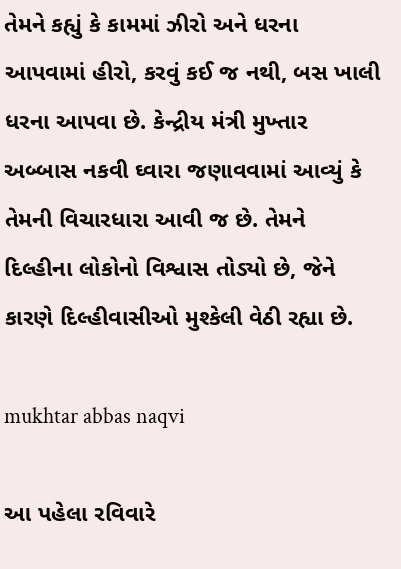તેમને કહ્યું કે કામમાં ઝીરો અને ધરના આપવામાં હીરો, કરવું કઈ જ નથી, બસ ખાલી ધરના આપવા છે. કેન્દ્રીય મંત્રી મુખ્તાર અબ્બાસ નકવી ઘ્વારા જણાવવામાં આવ્યું કે તેમની વિચારધારા આવી જ છે. તેમને દિલ્હીના લોકોનો વિશ્વાસ તોડ્યો છે, જેને કારણે દિલ્હીવાસીઓ મુશ્કેલી વેઠી રહ્યા છે.

mukhtar abbas naqvi

આ પહેલા રવિવારે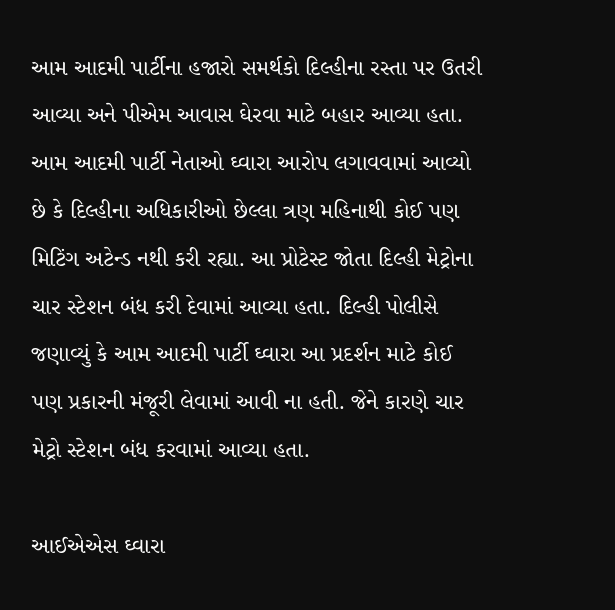આમ આદમી પાર્ટીના હજારો સમર્થકો દિલ્હીના રસ્તા પર ઉતરી આવ્યા અને પીએમ આવાસ ઘેરવા માટે બહાર આવ્યા હતા. આમ આદમી પાર્ટી નેતાઓ ઘ્વારા આરોપ લગાવવામાં આવ્યો છે કે દિલ્હીના અધિકારીઓ છેલ્લા ત્રણ મહિનાથી કોઈ પણ મિટિંગ અટેન્ડ નથી કરી રહ્યા. આ પ્રોટેસ્ટ જોતા દિલ્હી મેટ્રોના ચાર સ્ટેશન બંધ કરી દેવામાં આવ્યા હતા. દિલ્હી પોલીસે જણાવ્યું કે આમ આદમી પાર્ટી ઘ્વારા આ પ્રદર્શન માટે કોઈ પણ પ્રકારની મંજૂરી લેવામાં આવી ના હતી. જેને કારણે ચાર મેટ્રો સ્ટેશન બંધ કરવામાં આવ્યા હતા.

આઈએએસ ઘ્વારા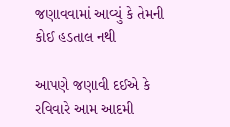જણાવવામાં આવ્યું કે તેમની કોઈ હડતાલ નથી

આપણે જણાવી દઈએ કે રવિવારે આમ આદમી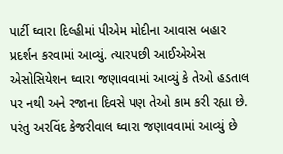પાર્ટી ઘ્વારા દિલ્હીમાં પીએમ મોદીના આવાસ બહાર પ્રદર્શન કરવામાં આવ્યું. ત્યારપછી આઈએએસ એસોસિયેશન ઘ્વારા જણાવવામાં આવ્યું કે તેઓ હડતાલ પર નથી અને રજાના દિવસે પણ તેઓ કામ કરી રહ્યા છે. પરંતુ અરવિંદ કેજરીવાલ ઘ્વારા જણાવવામાં આવ્યું છે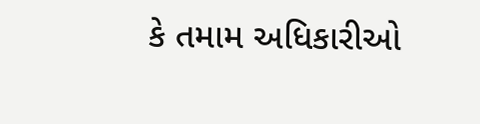કે તમામ અધિકારીઓ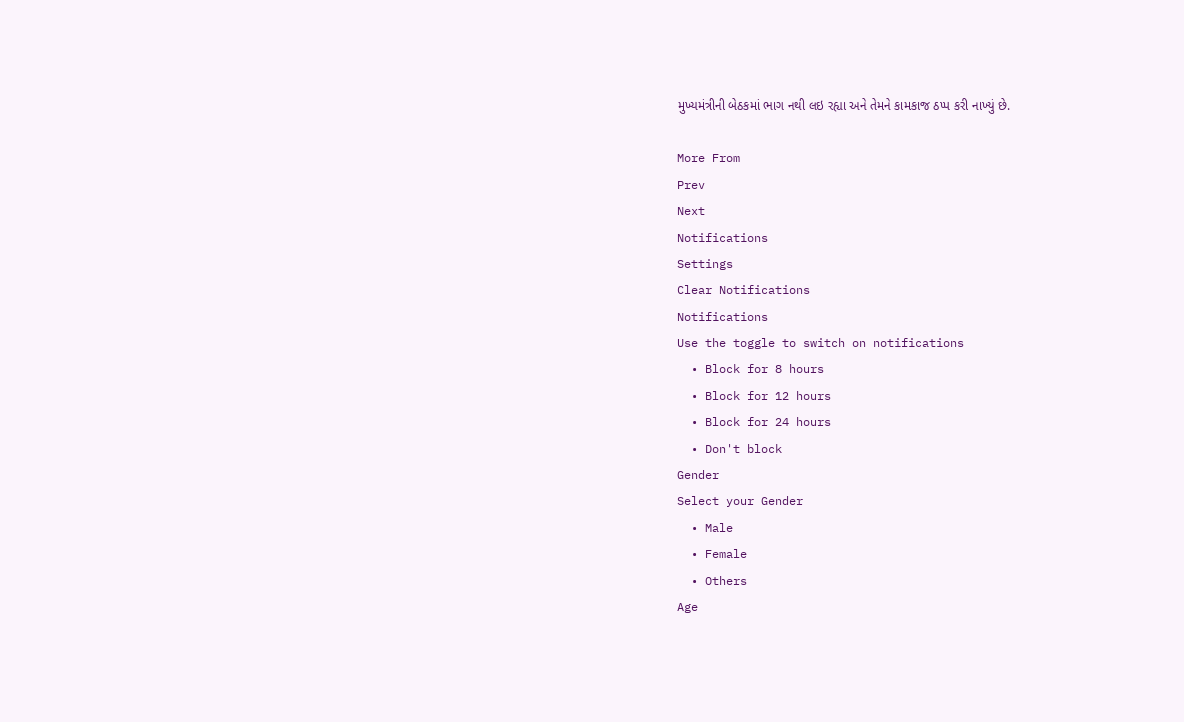મુખ્યમંત્રીની બેઠકમાં ભાગ નથી લઇ રહ્યા અને તેમને કામકાજ ઠપ્પ કરી નાખ્યું છે.

More From
Prev
Next
Notifications
Settings
Clear Notifications
Notifications
Use the toggle to switch on notifications
  • Block for 8 hours
  • Block for 12 hours
  • Block for 24 hours
  • Don't block
Gender
Select your Gender
  • Male
  • Female
  • Others
Age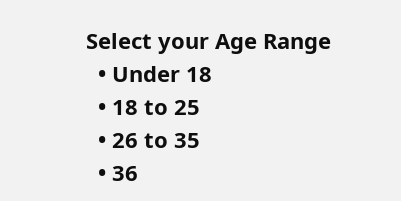Select your Age Range
  • Under 18
  • 18 to 25
  • 26 to 35
  • 36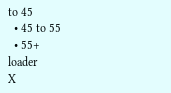to 45
  • 45 to 55
  • 55+
loader
X